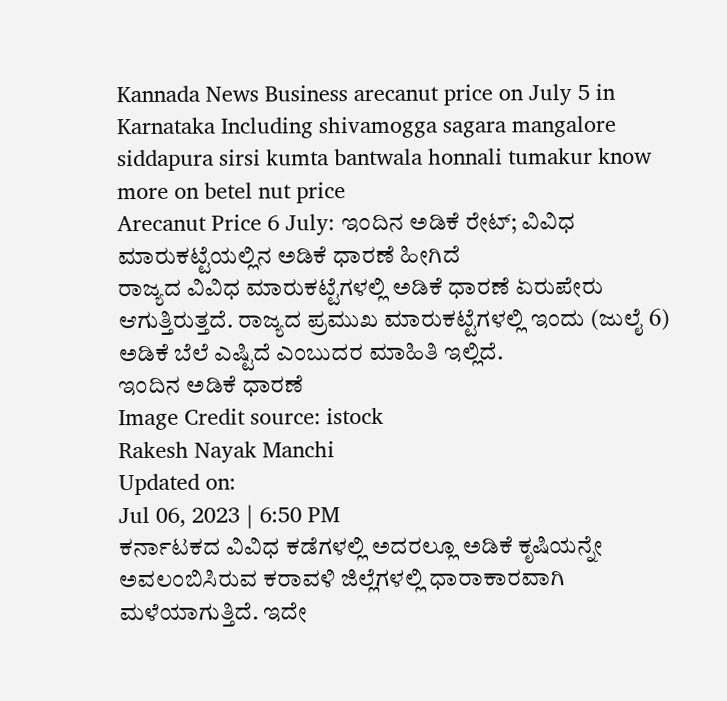Kannada News Business arecanut price on July 5 in Karnataka Including shivamogga sagara mangalore siddapura sirsi kumta bantwala honnali tumakur know more on betel nut price
Arecanut Price 6 July: ಇಂದಿನ ಅಡಿಕೆ ರೇಟ್; ವಿವಿಧ ಮಾರುಕಟ್ಟೆಯಲ್ಲಿನ ಅಡಿಕೆ ಧಾರಣೆ ಹೀಗಿದೆ
ರಾಜ್ಯದ ವಿವಿಧ ಮಾರುಕಟ್ಟೆಗಳಲ್ಲಿ ಅಡಿಕೆ ಧಾರಣೆ ಏರುಪೇರು ಆಗುತ್ತಿರುತ್ತದೆ. ರಾಜ್ಯದ ಪ್ರಮುಖ ಮಾರುಕಟ್ಟೆಗಳಲ್ಲಿ ಇಂದು (ಜುಲೈ 6) ಅಡಿಕೆ ಬೆಲೆ ಎಷ್ಟಿದೆ ಎಂಬುದರ ಮಾಹಿತಿ ಇಲ್ಲಿದೆ.
ಇಂದಿನ ಅಡಿಕೆ ಧಾರಣೆ
Image Credit source: istock
Rakesh Nayak Manchi
Updated on:
Jul 06, 2023 | 6:50 PM
ಕರ್ನಾಟಕದ ವಿವಿಧ ಕಡೆಗಳಲ್ಲಿ ಅದರಲ್ಲೂ ಅಡಿಕೆ ಕೃಷಿಯನ್ನೇ ಅವಲಂಬಿಸಿರುವ ಕರಾವಳಿ ಜಿಲ್ಲೆಗಳಲ್ಲಿ ಧಾರಾಕಾರವಾಗಿ ಮಳೆಯಾಗುತ್ತಿದೆ. ಇದೇ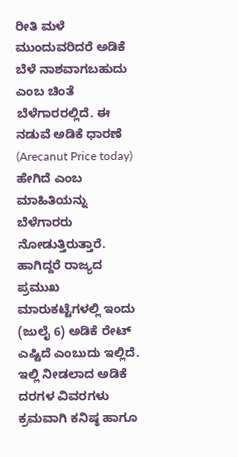ರೀತಿ ಮಳೆ ಮುಂದುವರಿದರೆ ಅಡಿಕೆ ಬೆಳೆ ನಾಶವಾಗಬಹುದು ಎಂಬ ಚಿಂತೆ ಬೆಳೆಗಾರರಲ್ಲಿದೆ. ಈ ನಡುವೆ ಅಡಿಕೆ ಧಾರಣೆ (Arecanut Price today) ಹೇಗಿದೆ ಎಂಬ ಮಾಹಿತಿಯನ್ನು ಬೆಳೆಗಾರರು ನೋಡುತ್ತಿರುತ್ತಾರೆ. ಹಾಗಿದ್ದರೆ ರಾಜ್ಯದ ಪ್ರಮುಖ ಮಾರುಕಟ್ಟೆಗಳಲ್ಲಿ ಇಂದು (ಜುಲೈ 6) ಅಡಿಕೆ ರೇಟ್ ಎಷ್ಟಿದೆ ಎಂಬುದು ಇಲ್ಲಿದೆ. ಇಲ್ಲಿ ನೀಡಲಾದ ಅಡಿಕೆ ದರಗಳ ವಿವರಗಳು ಕ್ರಮವಾಗಿ ಕನಿಷ್ಠ ಹಾಗೂ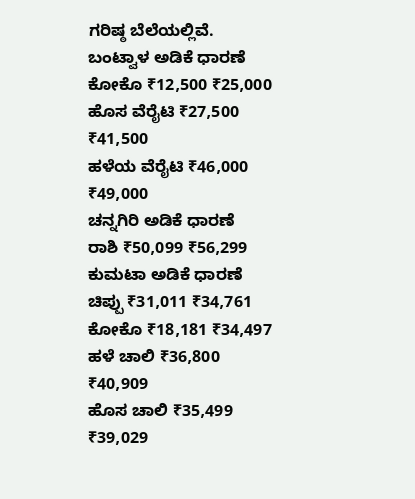ಗರಿಷ್ಠ ಬೆಲೆಯಲ್ಲಿವೆ.
ಬಂಟ್ವಾಳ ಅಡಿಕೆ ಧಾರಣೆ
ಕೋಕೊ ₹12,500 ₹25,000
ಹೊಸ ವೆರೈಟಿ ₹27,500 ₹41,500
ಹಳೆಯ ವೆರೈಟಿ ₹46,000 ₹49,000
ಚನ್ನಗಿರಿ ಅಡಿಕೆ ಧಾರಣೆ
ರಾಶಿ ₹50,099 ₹56,299
ಕುಮಟಾ ಅಡಿಕೆ ಧಾರಣೆ
ಚಿಪ್ಪು ₹31,011 ₹34,761
ಕೋಕೊ ₹18,181 ₹34,497
ಹಳೆ ಚಾಲಿ ₹36,800 ₹40,909
ಹೊಸ ಚಾಲಿ ₹35,499 ₹39,029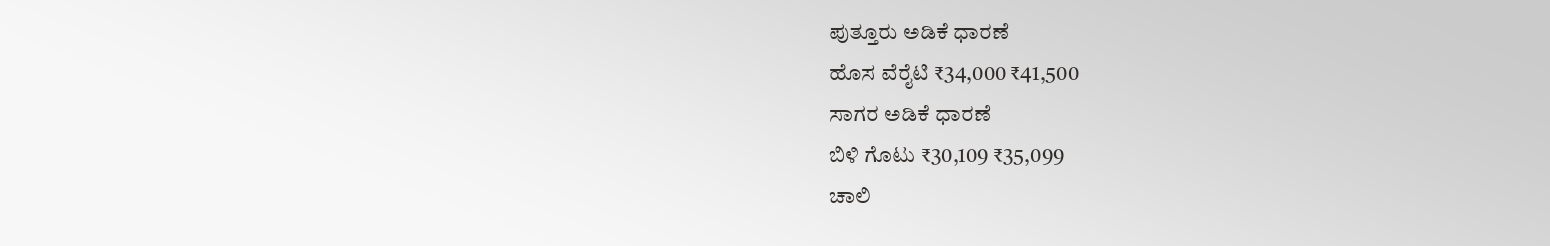ಪುತ್ತೂರು ಅಡಿಕೆ ಧಾರಣೆ
ಹೊಸ ವೆರೈಟಿ ₹34,000 ₹41,500
ಸಾಗರ ಅಡಿಕೆ ಧಾರಣೆ
ಬಿಳಿ ಗೊಟು ₹30,109 ₹35,099
ಚಾಲಿ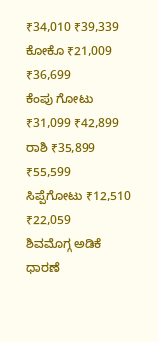₹34,010 ₹39,339
ಕೋಕೊ ₹21,009 ₹36,699
ಕೆಂಪು ಗೋಟು ₹31,099 ₹42,899
ರಾಶಿ ₹35,899 ₹55,599
ಸಿಪ್ಪೆಗೋಟು ₹12,510 ₹22,059
ಶಿವಮೊಗ್ಗ ಅಡಿಕೆ ಧಾರಣೆ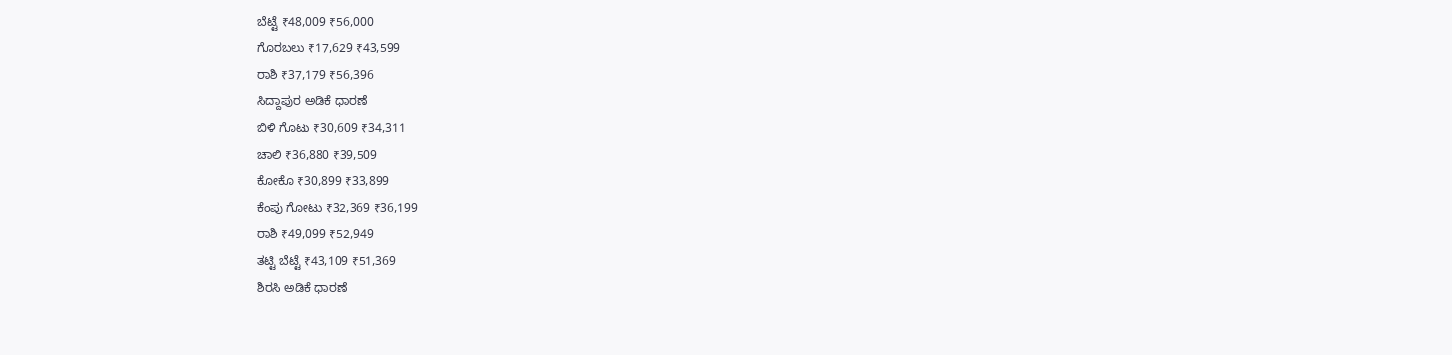ಬೆಟ್ಟೆ ₹48,009 ₹56,000
ಗೊರಬಲು ₹17,629 ₹43,599
ರಾಶಿ ₹37,179 ₹56,396
ಸಿದ್ದಾಪುರ ಅಡಿಕೆ ಧಾರಣೆ
ಬಿಳಿ ಗೊಟು ₹30,609 ₹34,311
ಚಾಲಿ ₹36,880 ₹39,509
ಕೋಕೊ ₹30,899 ₹33,899
ಕೆಂಪು ಗೋಟು ₹32,369 ₹36,199
ರಾಶಿ ₹49,099 ₹52,949
ತಟ್ಟಿ ಬೆಟ್ಟೆ ₹43,109 ₹51,369
ಶಿರಸಿ ಅಡಿಕೆ ಧಾರಣೆ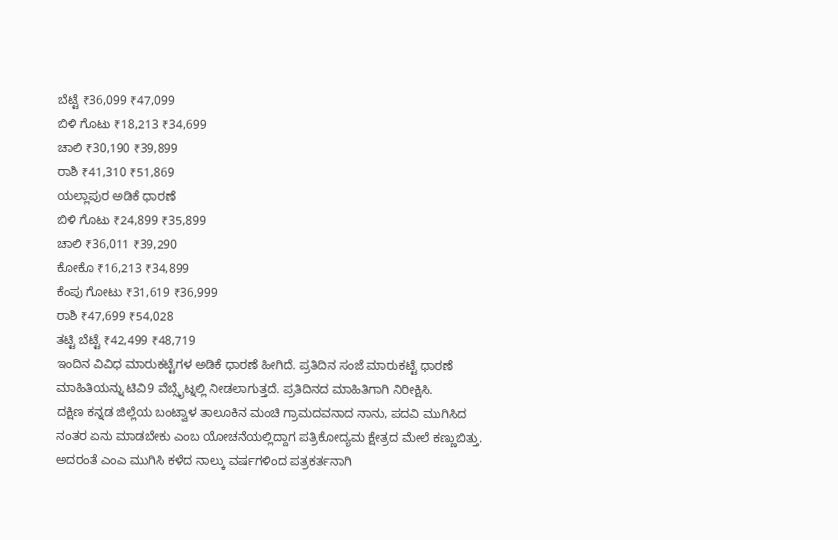ಬೆಟ್ಟೆ ₹36,099 ₹47,099
ಬಿಳಿ ಗೊಟು ₹18,213 ₹34,699
ಚಾಲಿ ₹30,190 ₹39,899
ರಾಶಿ ₹41,310 ₹51,869
ಯಲ್ಲಾಪುರ ಅಡಿಕೆ ಧಾರಣೆ
ಬಿಳಿ ಗೊಟು ₹24,899 ₹35,899
ಚಾಲಿ ₹36,011 ₹39,290
ಕೋಕೊ ₹16,213 ₹34,899
ಕೆಂಪು ಗೋಟು ₹31,619 ₹36,999
ರಾಶಿ ₹47,699 ₹54,028
ತಟ್ಟಿ ಬೆಟ್ಟೆ ₹42,499 ₹48,719
ಇಂದಿನ ವಿವಿಧ ಮಾರುಕಟ್ಟೆಗಳ ಅಡಿಕೆ ಧಾರಣೆ ಹೀಗಿದೆ. ಪ್ರತಿದಿನ ಸಂಜೆ ಮಾರುಕಟ್ಟೆ ಧಾರಣೆ ಮಾಹಿತಿಯನ್ನು ಟಿವಿ9 ವೆಬ್ಸೈಟ್ನಲ್ಲಿ ನೀಡಲಾಗುತ್ತದೆ. ಪ್ರತಿದಿನದ ಮಾಹಿತಿಗಾಗಿ ನಿರೀಕ್ಷಿಸಿ.
ದಕ್ಷಿಣ ಕನ್ನಡ ಜಿಲ್ಲೆಯ ಬಂಟ್ವಾಳ ತಾಲೂಕಿನ ಮಂಚಿ ಗ್ರಾಮದವನಾದ ನಾನು, ಪದವಿ ಮುಗಿಸಿದ ನಂತರ ಏನು ಮಾಡಬೇಕು ಎಂಬ ಯೋಚನೆಯಲ್ಲಿದ್ದಾಗ ಪತ್ರಿಕೋದ್ಯಮ ಕ್ಷೇತ್ರದ ಮೇಲೆ ಕಣ್ಣುಬಿತ್ತು. ಅದರಂತೆ ಎಂಎ ಮುಗಿಸಿ ಕಳೆದ ನಾಲ್ಕು ವರ್ಷಗಳಿಂದ ಪತ್ರಕರ್ತನಾಗಿ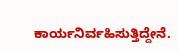ಕಾರ್ಯನಿರ್ವಹಿಸುತ್ತಿದ್ದೇನೆ.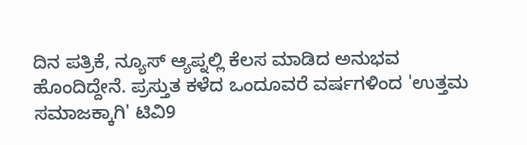ದಿನ ಪತ್ರಿಕೆ, ನ್ಯೂಸ್ ಆ್ಯಪ್ನಲ್ಲಿ ಕೆಲಸ ಮಾಡಿದ ಅನುಭವ ಹೊಂದಿದ್ದೇನೆ. ಪ್ರಸ್ತುತ ಕಳೆದ ಒಂದೂವರೆ ವರ್ಷಗಳಿಂದ 'ಉತ್ತಮ ಸಮಾಜಕ್ಕಾಗಿ' ಟಿವಿ9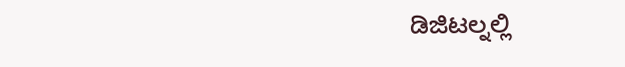ಡಿಜಿಟಲ್ನಲ್ಲಿ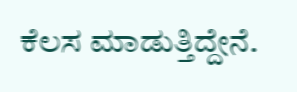ಕೆಲಸ ಮಾಡುತ್ತಿದ್ದೇನೆ.